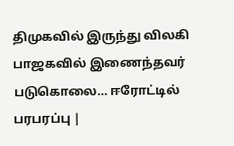திமுகவில் இருந்து விலகி பாஜகவில் இணைந்தவர் படுகொலை… ஈரோட்டில் பரபரப்பு |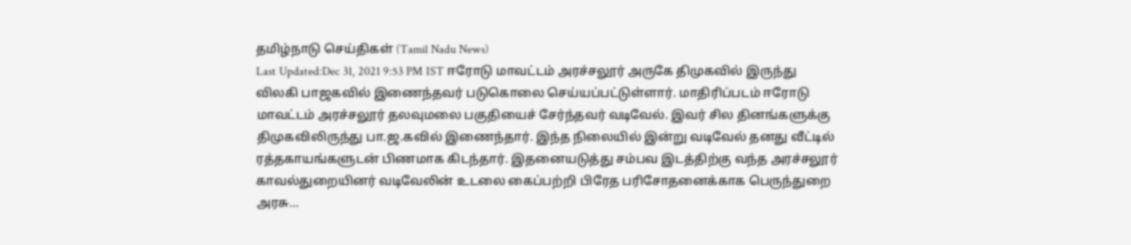தமிழ்நாடு செய்திகள் (Tamil Nadu News)
Last Updated:Dec 31, 2021 9:53 PM IST ஈரோடு மாவட்டம் அரச்சலூர் அருகே திமுகவில் இருந்து விலகி பாஜகவில் இணைந்தவர் படுகொலை செய்யப்பட்டுள்ளார். மாதிரிப்படம் ஈரோடு மாவட்டம் அரச்சலூர் தலவுமலை பகுதியைச் சேர்ந்தவர் வடிவேல். இவர் சில தினங்களுக்கு திமுகவிலிருந்து பா.ஜ.கவில் இணைந்தார். இந்த நிலையில் இன்று வடிவேல் தனது வீட்டில் ரத்தகாயங்களுடன் பிணமாக கிடந்தார். இதனையடுத்து சம்பவ இடத்திற்கு வந்த அரச்சலூர் காவல்துறையினர் வடிவேலின் உடலை கைப்பற்றி பிரேத பரிசோதனைக்காக பெருந்துறை அரசு…